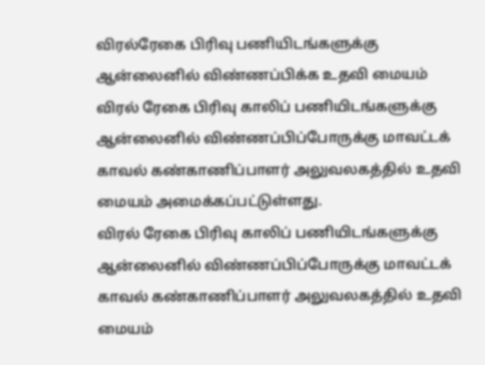விரல்ரேகை பிரிவு பணியிடங்களுக்கு ஆன்லைனில் விண்ணப்பிக்க உதவி மையம்
விரல் ரேகை பிரிவு காலிப் பணியிடங்களுக்கு ஆன்லைனில் விண்ணப்பிப்போருக்கு மாவட்டக் காவல் கண்காணிப்பாளர் அலுவலகத்தில் உதவி மையம் அமைக்கப்பட்டுள்ளது.
விரல் ரேகை பிரிவு காலிப் பணியிடங்களுக்கு ஆன்லைனில் விண்ணப்பிப்போருக்கு மாவட்டக் காவல் கண்காணிப்பாளர் அலுவலகத்தில் உதவி மையம்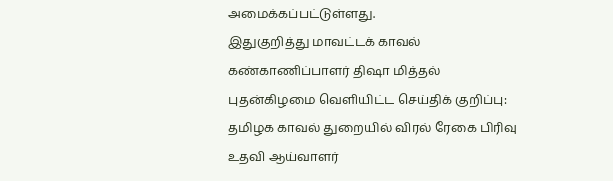அமைக்கப்பட்டுள்ளது.
இதுகுறித்து மாவட்டக் காவல் கண்காணிப்பாளர் திஷா மித்தல் புதன்கிழமை வெளியிட்ட செய்திக் குறிப்பு:
தமிழக காவல் துறையில் விரல் ரேகை பிரிவு உதவி ஆய்வாளர்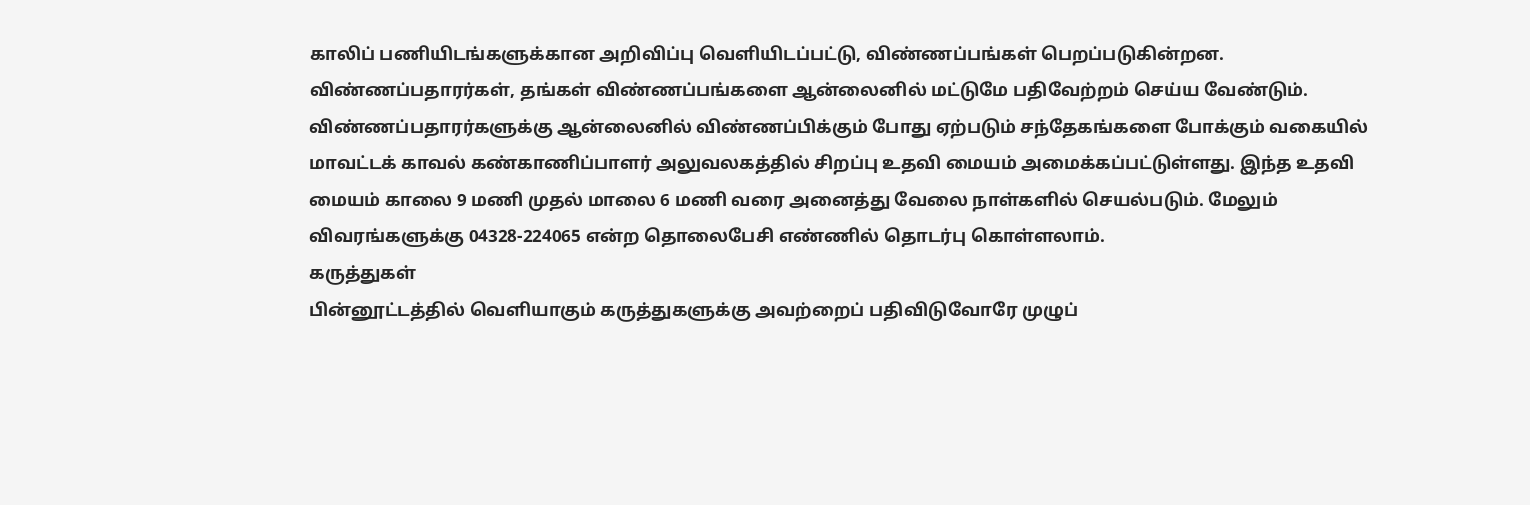காலிப் பணியிடங்களுக்கான அறிவிப்பு வெளியிடப்பட்டு, விண்ணப்பங்கள் பெறப்படுகின்றன. விண்ணப்பதாரர்கள், தங்கள் விண்ணப்பங்களை ஆன்லைனில் மட்டுமே பதிவேற்றம் செய்ய வேண்டும்.
விண்ணப்பதாரர்களுக்கு ஆன்லைனில் விண்ணப்பிக்கும் போது ஏற்படும் சந்தேகங்களை போக்கும் வகையில் மாவட்டக் காவல் கண்காணிப்பாளர் அலுவலகத்தில் சிறப்பு உதவி மையம் அமைக்கப்பட்டுள்ளது. இந்த உதவி மையம் காலை 9 மணி முதல் மாலை 6 மணி வரை அனைத்து வேலை நாள்களில் செயல்படும். மேலும் விவரங்களுக்கு 04328-224065 என்ற தொலைபேசி எண்ணில் தொடர்பு கொள்ளலாம்.
கருத்துகள்
பின்னூட்டத்தில் வெளியாகும் கருத்துகளுக்கு அவற்றைப் பதிவிடுவோரே முழுப்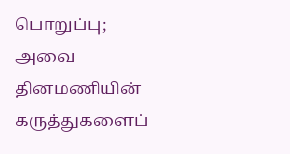பொறுப்பு; அவை தினமணியின் கருத்துகளைப்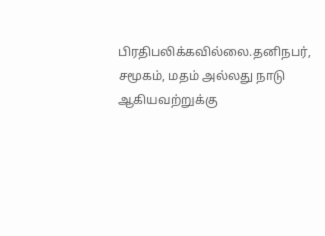பிரதிபலிக்கவில்லை.தனிநபர், சமூகம், மதம் அல்லது நாடு ஆகியவற்றுக்கு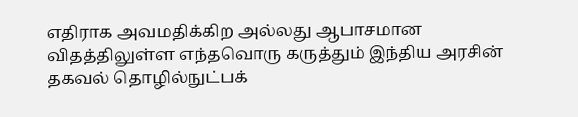எதிராக அவமதிக்கிற அல்லது ஆபாசமான விதத்திலுள்ள எந்தவொரு கருத்தும் இந்திய அரசின் தகவல் தொழில்நுட்பக்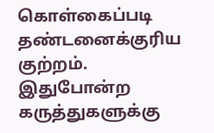கொள்கைப்படி தண்டனைக்குரிய குற்றம். இதுபோன்ற கருத்துகளுக்கு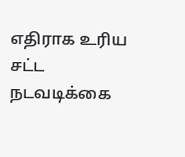எதிராக உரிய சட்ட நடவடிக்கை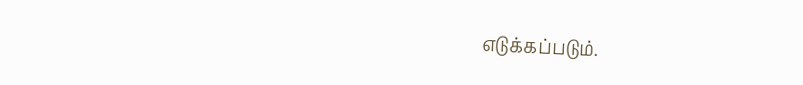எடுக்கப்படும்.